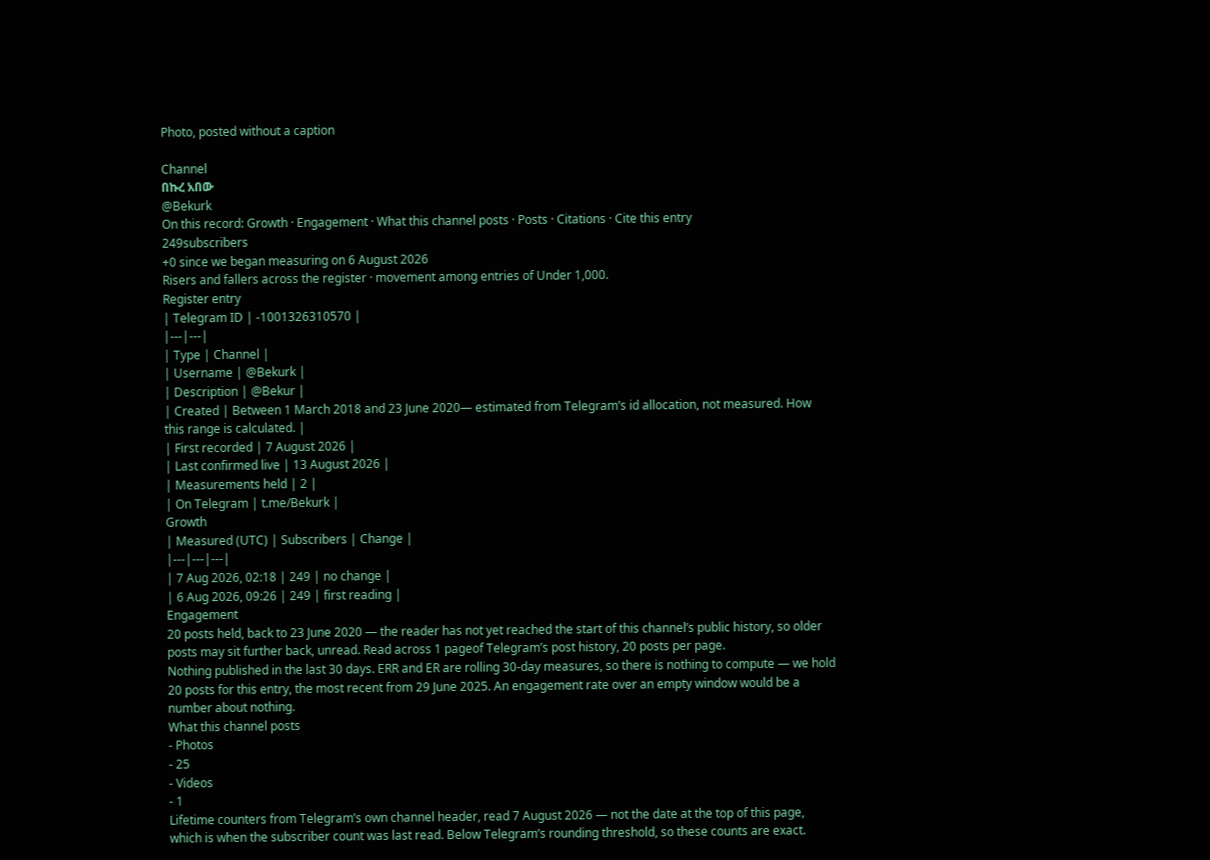Photo, posted without a caption

Channel
በኩረ አበው
@Bekurk
On this record: Growth · Engagement · What this channel posts · Posts · Citations · Cite this entry
249subscribers
+0 since we began measuring on 6 August 2026
Risers and fallers across the register · movement among entries of Under 1,000.
Register entry
| Telegram ID | -1001326310570 |
|---|---|
| Type | Channel |
| Username | @Bekurk |
| Description | @Bekur |
| Created | Between 1 March 2018 and 23 June 2020— estimated from Telegram’s id allocation, not measured. How this range is calculated. |
| First recorded | 7 August 2026 |
| Last confirmed live | 13 August 2026 |
| Measurements held | 2 |
| On Telegram | t.me/Bekurk |
Growth
| Measured (UTC) | Subscribers | Change |
|---|---|---|
| 7 Aug 2026, 02:18 | 249 | no change |
| 6 Aug 2026, 09:26 | 249 | first reading |
Engagement
20 posts held, back to 23 June 2020 — the reader has not yet reached the start of this channel’s public history, so older posts may sit further back, unread. Read across 1 pageof Telegram’s post history, 20 posts per page.
Nothing published in the last 30 days. ERR and ER are rolling 30-day measures, so there is nothing to compute — we hold 20 posts for this entry, the most recent from 29 June 2025. An engagement rate over an empty window would be a number about nothing.
What this channel posts
- Photos
- 25
- Videos
- 1
Lifetime counters from Telegram’s own channel header, read 7 August 2026 — not the date at the top of this page, which is when the subscriber count was last read. Below Telegram’s rounding threshold, so these counts are exact.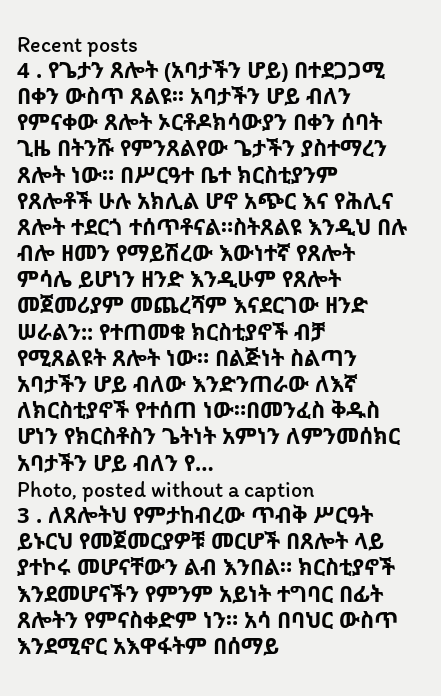Recent posts
4 . የጌታን ጸሎት (አባታችን ሆይ) በተደጋጋሚ በቀን ውስጥ ጸልዩ፡፡ አባታችን ሆይ ብለን የምናቀው ጸሎት ኦርቶዶክሳውያን በቀን ሰባት ጊዜ በትንሹ የምንጸልየው ጌታችን ያስተማረን ጸሎት ነው። በሥርዓተ ቤተ ክርስቲያንም የጸሎቶች ሁሉ አክሊል ሆኖ አጭር እና የሕሊና ጸሎት ተደርጎ ተሰጥቶናል።ስትጸልዩ እንዲህ በሉ ብሎ ዘመን የማይሽረው እውነተኛ የጸሎት ምሳሌ ይሆነን ዘንድ እንዲሁም የጸሎት መጀመሪያም መጨረሻም እናደርገው ዘንድ ሠራልን:: የተጠመቁ ክርስቲያኖች ብቻ የሚጸልዩት ጸሎት ነው። በልጅነት ስልጣን አባታችን ሆይ ብለው እንድንጠራው ለእኛ ለክርስቲያኖች የተሰጠ ነው።በመንፈስ ቅዱስ ሆነን የክርስቶስን ጌትነት አምነን ለምንመሰክር አባታችን ሆይ ብለን የ…
Photo, posted without a caption
3 . ለጸሎትህ የምታከብረው ጥብቅ ሥርዓት ይኑርህ የመጀመርያዎቹ መርሆች በጸሎት ላይ ያተኮሩ መሆናቸውን ልብ እንበል። ክርስቲያኖች እንደመሆናችን የምንም አይነት ተግባር በፊት ጸሎትን የምናስቀድም ነን። አሳ በባህር ውስጥ እንደሚኖር አእዋፋትም በሰማይ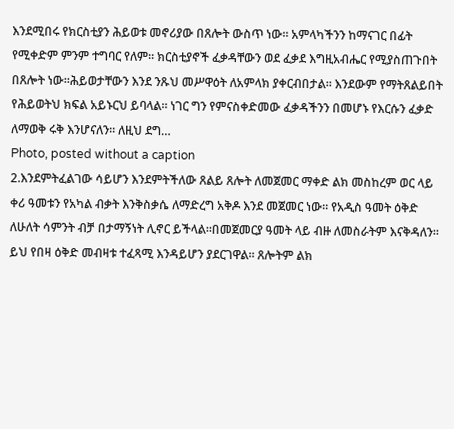እንደሚበሩ የክርስቲያን ሕይወቱ መኖሪያው በጸሎት ውስጥ ነው። አምላካችንን ከማናገር በፊት የሚቀድም ምንም ተግባር የለም። ክርስቲያኖች ፈቃዳቸውን ወደ ፈቃደ እግዚአብሔር የሚያስጠጉበት በጸሎት ነው።ሕይወታቸውን እንደ ንጹህ መሥዋዕት ለአምላክ ያቀርብበታል። እንደውም የማትጸልይበት የሕይወትህ ክፍል አይኑርህ ይባላል። ነገር ግን የምናስቀድመው ፈቃዳችንን በመሆኑ የእርሱን ፈቃድ ለማወቅ ሩቅ እንሆናለን። ለዚህ ደግ…
Photo, posted without a caption
2.እንደምትፈልገው ሳይሆን እንደምትችለው ጸልይ ጸሎት ለመጀመር ማቀድ ልክ መስከረም ወር ላይ ቀሪ ዓመቱን የአካል ብቃት እንቅስቃሴ ለማድረግ አቅዶ እንደ መጀመር ነው። የአዲስ ዓመት ዕቅድ ለሁለት ሳምንት ብቻ በታማኝነት ሊኖር ይችላል።በመጀመርያ ዓመት ላይ ብዙ ለመስራትም እናቅዳለን። ይህ የበዛ ዕቅድ መብዛቱ ተፈጻሚ እንዳይሆን ያደርገዋል። ጸሎትም ልክ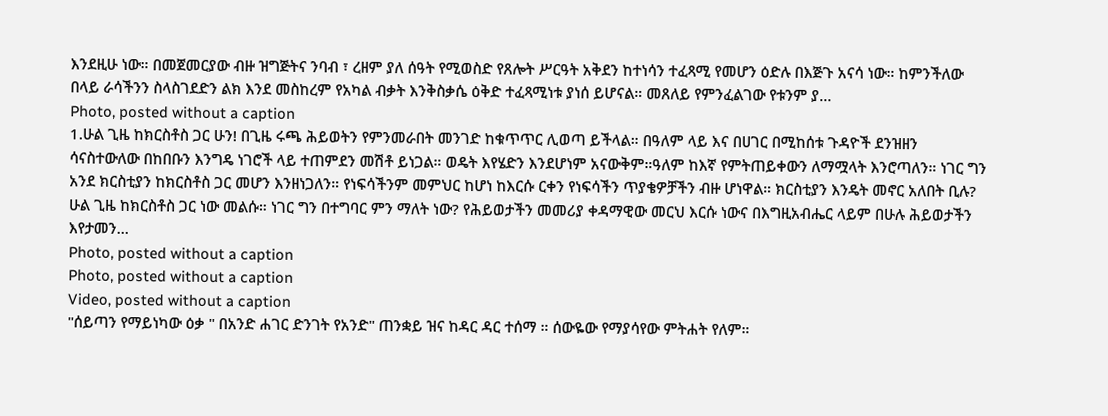እንደዚሁ ነው። በመጀመርያው ብዙ ዝግጅትና ንባብ ፣ ረዘም ያለ ሰዓት የሚወስድ የጸሎት ሥርዓት አቅደን ከተነሳን ተፈጻሚ የመሆን ዕድሉ በእጅጉ አናሳ ነው። ከምንችለው በላይ ራሳችንን ስላስገደድን ልክ እንደ መስከረም የአካል ብቃት እንቅስቃሴ ዕቅድ ተፈጻሚነቱ ያነሰ ይሆናል። መጸለይ የምንፈልገው የቱንም ያ…
Photo, posted without a caption
1.ሁል ጊዜ ከክርስቶስ ጋር ሁን! በጊዜ ሩጫ ሕይወትን የምንመራበት መንገድ ከቁጥጥር ሊወጣ ይችላል። በዓለም ላይ እና በሀገር በሚከሰቱ ጉዳዮች ደንዝዘን ሳናስተውለው በከበቡን እንግዴ ነገሮች ላይ ተጠምደን መሽቶ ይነጋል። ወዴት እየሄድን እንደሆነም አናውቅም።ዓለም ከእኛ የምትጠይቀውን ለማሟላት እንሮጣለን። ነገር ግን አንደ ክርስቲያን ከክርስቶስ ጋር መሆን እንዘነጋለን። የነፍሳችንም መምህር ከሆነ ከእርሱ ርቀን የነፍሳችን ጥያቄዎቻችን ብዙ ሆነዋል። ክርስቲያን እንዴት መኖር አለበት ቢሉ? ሁል ጊዜ ከክርስቶስ ጋር ነው መልሱ። ነገር ግን በተግባር ምን ማለት ነው? የሕይወታችን መመሪያ ቀዳማዊው መርህ እርሱ ነውና በእግዚአብሔር ላይም በሁሉ ሕይወታችን እየታመን…
Photo, posted without a caption
Photo, posted without a caption
Video, posted without a caption
"ሰይጣን የማይነካው ዕቃ " በአንድ ሐገር ድንገት የአንድ" ጠንቋይ ዝና ከዳር ዳር ተሰማ ። ሰውዬው የማያሳየው ምትሐት የለም።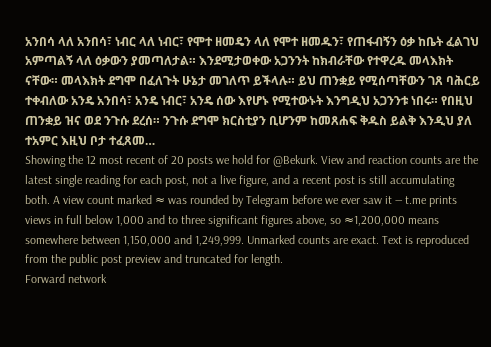አንበሳ ላለ አንበሳ፣ ነብር ላለ ነብር፣ የሞተ ዘመዴን ላለ የሞተ ዘመዱን፣ የጠፋብኝን ዕቃ ከቤት ፈልገህ አምጣልኝ ላለ ዕቃውን ያመጣለታል። እንደሚታወቀው አጋንንት ከክብራቸው የተዋረዱ መላእክት ናቸው። መላእክት ደግሞ በፈለጉት ሁኔታ መገለጥ ይችላሉ። ይህ ጠንቋይ የሚሰጣቸውን ገጸ ባሕርይ ተቀብለው አንዴ አንበሳ፣ አንዴ ነብር፣ አንዴ ሰው እየሆኑ የሚተውኑት እንግዲህ አጋንንቱ ነበሩ። የበዚህ ጠንቋይ ዝና ወደ ንጉሱ ደረሰ። ንጉሱ ደግሞ ክርስቲያን ቢሆንም ከመጸሐፍ ቅዱስ ይልቅ እንዲህ ያለ ተአምር እዚህ ቦታ ተፈጸመ…
Showing the 12 most recent of 20 posts we hold for @Bekurk. View and reaction counts are the latest single reading for each post, not a live figure, and a recent post is still accumulating both. A view count marked ≈ was rounded by Telegram before we ever saw it — t.me prints views in full below 1,000 and to three significant figures above, so ≈1,200,000 means somewhere between 1,150,000 and 1,249,999. Unmarked counts are exact. Text is reproduced from the public post preview and truncated for length.
Forward network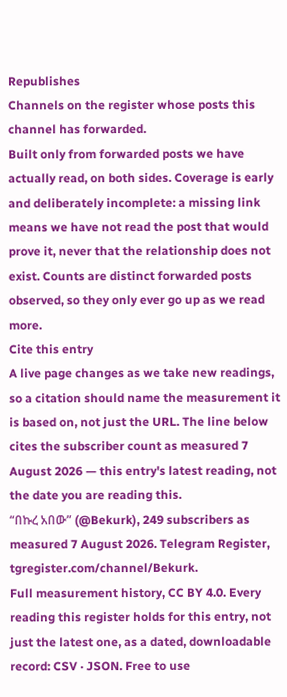Republishes
Channels on the register whose posts this channel has forwarded.
Built only from forwarded posts we have actually read, on both sides. Coverage is early and deliberately incomplete: a missing link means we have not read the post that would prove it, never that the relationship does not exist. Counts are distinct forwarded posts observed, so they only ever go up as we read more.
Cite this entry
A live page changes as we take new readings, so a citation should name the measurement it is based on, not just the URL. The line below cites the subscriber count as measured 7 August 2026 — this entry's latest reading, not the date you are reading this.
“በኩረ አበው” (@Bekurk), 249 subscribers as measured 7 August 2026. Telegram Register, tgregister.com/channel/Bekurk.
Full measurement history, CC BY 4.0. Every reading this register holds for this entry, not just the latest one, as a dated, downloadable record: CSV · JSON. Free to use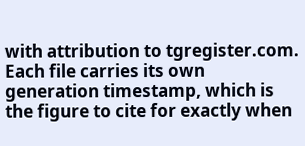with attribution to tgregister.com. Each file carries its own generation timestamp, which is the figure to cite for exactly when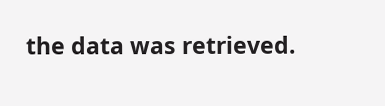the data was retrieved.